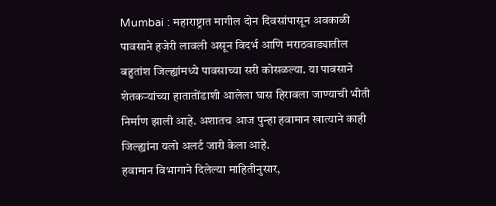Mumbai : महाराष्ट्रात मागील दोन दिवसांपासून अवकाळी पावसाने हजेरी लावली असून विदर्भ आणि मराठवाड्यातील बहुतांश जिल्ह्यांमध्ये पावसाच्या सरी कोसळल्या. या पावसाने शेतकऱ्यांच्या हातातोंडाशी आलेला घास हिरावला जाण्याची भीती निर्माण झाली आहे. अशातच आज पुन्हा हवामान खात्याने काही जिल्ह्यांना यलो अलर्ट जारी केला आहे.
हवामान विभागाने दिलेल्या माहितीनुसार,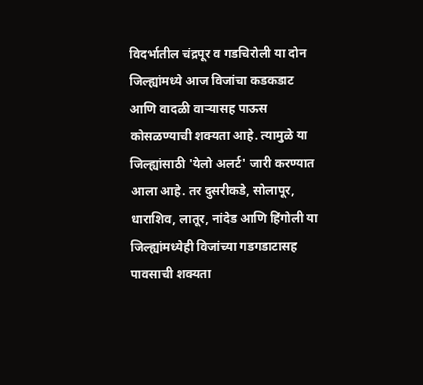विदर्भातील चंद्रपूर व गडचिरोली या दोन जिल्ह्यांमध्ये आज विजांचा कडकडाट आणि वादळी वाऱ्यासह पाऊस कोसळण्याची शक्यता आहे. त्यामुळे या जिल्ह्यांसाठी 'येलो अलर्ट' जारी करण्यात आला आहे. तर दुसरीकडे, सोलापूर, धाराशिव, लातूर, नांदेड आणि हिंगोली या जिल्ह्यांमध्येही विजांच्या गडगडाटासह पावसाची शक्यता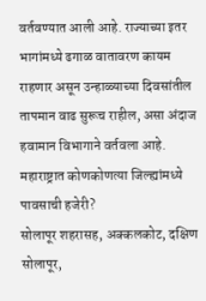वर्तवण्यात आली आहे. राज्याच्या इतर भागांमध्ये ढगाळ वातावरण कायम राहणार असून उन्हाळ्याच्या दिवसांतील तापमान वाढ सुरूच राहील, असा अंदाज हवामान विभागाने वर्तवला आहे.
महाराष्ट्रात कोणकोणत्या जिल्ह्यांमध्ये पावसाची हजेरी?
सोलापूर शहरासह, अक्कलकोट, दक्षिण सोलापूर,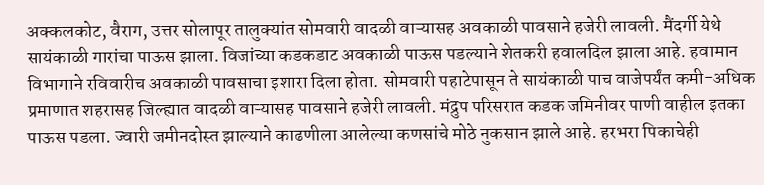अक्कलकोट, वैराग, उत्तर सोलापूर तालुक्यांत सोमवारी वादळी वाऱ्यासह अवकाळी पावसाने हजेरी लावली. मैंदर्गी येथे सायंकाळी गारांचा पाऊस झाला. विजांच्या कडकडाट अवकाळी पाऊस पडल्याने शेतकरी हवालदिल झाला आहे. हवामान विभागाने रविवारीच अवकाळी पावसाचा इशारा दिला होता. सोमवारी पहाटेपासून ते सायंकाळी पाच वाजेपर्यंत कमी-अधिक प्रमाणात शहरासह जिल्ह्यात वादळी वाऱ्यासह पावसाने हजेरी लावली. मंद्रुप परिसरात कडक जमिनीवर पाणी वाहील इतका पाऊस पडला. ज्वारी जमीनदोस्त झाल्याने काढणीला आलेल्या कणसांचे मोठे नुकसान झाले आहे. हरभरा पिकाचेही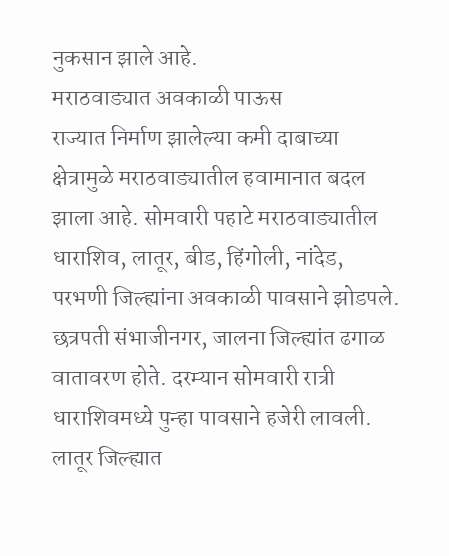नुकसान झाले आहे.
मराठवाड्यात अवकाळी पाऊस
राज्यात निर्माण झालेल्या कमी दाबाच्या क्षेत्रामुळे मराठवाड्यातील हवामानात बदल झाला आहे. सोमवारी पहाटे मराठवाड्यातील धाराशिव, लातूर, बीड, हिंगोली, नांदेड, परभणी जिल्ह्यांना अवकाळी पावसाने झोडपले. छत्रपती संभाजीनगर, जालना जिल्ह्यांत ढगाळ वातावरण होते. दरम्यान सोमवारी रात्री धाराशिवमध्ये पुन्हा पावसाने हजेरी लावली. लातूर जिल्ह्यात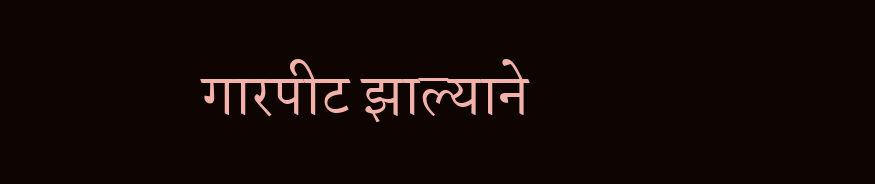गारपीट झाल्याने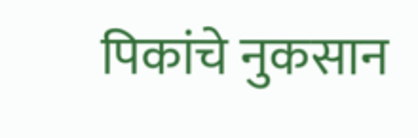पिकांचे नुकसान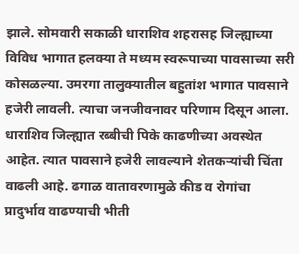झाले. सोमवारी सकाळी धाराशिव शहरासह जिल्ह्याच्या विविध भागात हलक्या ते मध्यम स्वरूपाच्या पावसाच्या सरी कोसळल्या. उमरगा तालुक्यातील बहुतांश भागात पावसाने हजेरी लावली. त्याचा जनजीवनावर परिणाम दिसून आला. धाराशिव जिल्ह्यात रब्बीची पिके काढणीच्या अवस्थेत आहेत. त्यात पावसाने हजेरी लावल्याने शेतकऱ्यांची चिंता वाढली आहे. ढगाळ वातावरणामुळे कीड व रोगांचा प्रादुर्भाव वाढण्याची भीती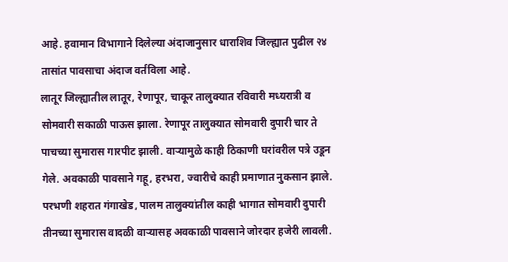आहे. हवामान विभागाने दिलेल्या अंदाजानुसार धाराशिव जिल्ह्यात पुढील २४ तासांत पावसाचा अंदाज वर्तविला आहे.
लातूर जिल्ह्यातील लातूर, रेणापूर, चाकूर तालुक्यात रविवारी मध्यरात्री व सोमवारी सकाळी पाऊस झाला. रेणापूर तालुक्यात सोमवारी दुपारी चार ते पाचच्या सुमारास गारपीट झाली. वाऱ्यामुळे काही ठिकाणी घरांवरील पत्रे उडून गेले. अवकाळी पावसाने गहू, हरभरा, ज्वारीचे काही प्रमाणात नुकसान झाले. परभणी शहरात गंगाखेड, पालम तालुक्यांतील काही भागात सोमवारी दुपारी तीनच्या सुमारास वादळी वाऱ्यासह अवकाळी पावसाने जोरदार हजेरी लावली.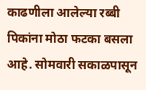काढणीला आलेल्या रब्बी पिकांना मोठा फटका बसला आहे. सोमवारी सकाळपासून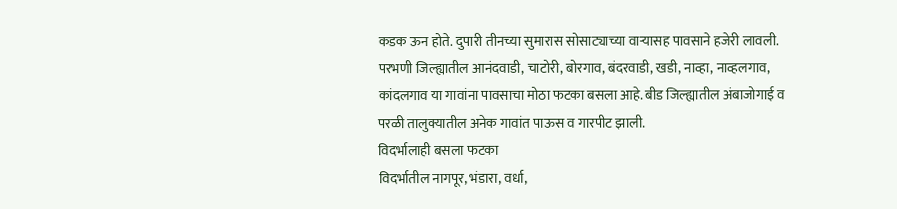कडक ऊन होते. दुपारी तीनच्या सुमारास सोसाट्याच्या वाऱ्यासह पावसाने हजेरी लावली. परभणी जिल्ह्यातील आनंदवाडी, चाटोरी, बोरगाव, बंदरवाडी, खडी, नाव्हा, नाव्हलगाव, कांदलगाव या गावांना पावसाचा मोठा फटका बसला आहे. बीड जिल्ह्यातील अंबाजोगाई व परळी तालुक्यातील अनेक गावांत पाऊस व गारपीट झाली.
विदर्भालाही बसला फटका
विदर्भातील नागपूर, भंडारा, वर्धा,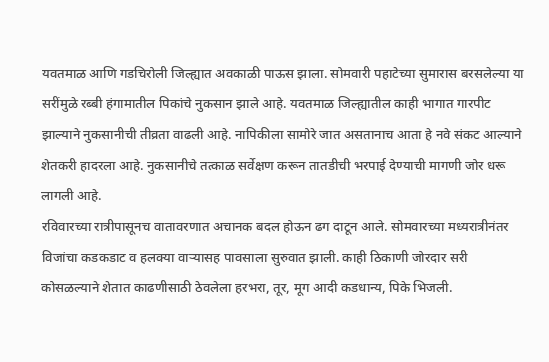यवतमाळ आणि गडचिरोली जिल्ह्यात अवकाळी पाऊस झाला. सोमवारी पहाटेच्या सुमारास बरसलेल्या या सरींमुळे रब्बी हंगामातील पिकांचे नुकसान झाले आहे. यवतमाळ जिल्ह्यातील काही भागात गारपीट झाल्याने नुकसानीची तीव्रता वाढली आहे. नापिकीला सामोरे जात असतानाच आता हे नवे संकट आल्याने शेतकरी हादरला आहे. नुकसानीचे तत्काळ सर्वेक्षण करून तातडीची भरपाई देण्याची मागणी जोर धरू लागली आहे.
रविवारच्या रात्रीपासूनच वातावरणात अचानक बदल होऊन ढग दाटून आले. सोमवारच्या मध्यरात्रीनंतर विजांचा कडकडाट व हलक्या वाऱ्यासह पावसाला सुरुवात झाली. काही ठिकाणी जोरदार सरी कोसळल्याने शेतात काढणीसाठी ठेवलेला हरभरा, तूर, मूग आदी कडधान्य, पिके भिजली.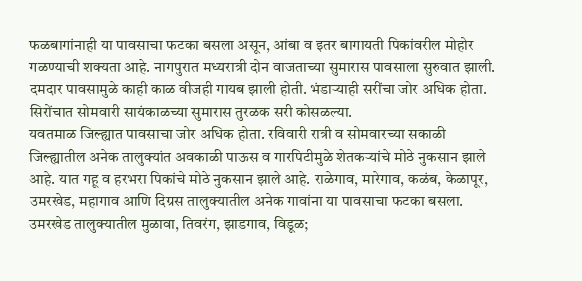फळबागांनाही या पावसाचा फटका बसला असून, आंबा व इतर बागायती पिकांवरील मोहोर गळण्याची शक्यता आहे. नागपुरात मध्यरात्री दोन वाजताच्या सुमारास पावसाला सुरुवात झाली. दमदार पावसामुळे काही काळ वीजही गायब झाली होती. भंडाऱ्याही सरींचा जोर अधिक होता. सिरोंचात सोमवारी सायंकाळच्या सुमारास तुरळक सरी कोसळल्या.
यवतमाळ जिल्ह्यात पावसाचा जोर अधिक होता. रविवारी रात्री व सोमवारच्या सकाळी जिल्ह्यातील अनेक तालुक्यांत अवकाळी पाऊस व गारपिटीमुळे शेतकऱ्यांचे मोठे नुकसान झाले आहे. यात गहू व हरभरा पिकांचे मोठे नुकसान झाले आहे. राळेगाव, मारेगाव, कळंब, केळापूर, उमरखेड, महागाव आणि दिग्रस तालुक्यातील अनेक गावांना या पावसाचा फटका बसला. उमरखेड तालुक्यातील मुळावा, तिवरंग, झाडगाव, विडूळ;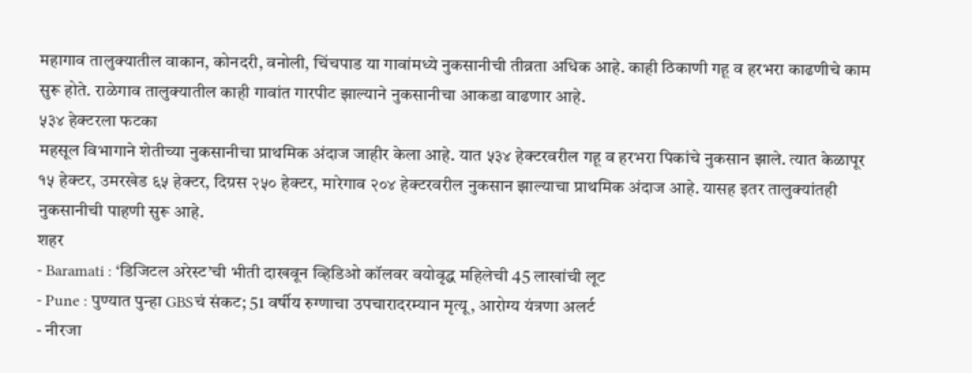महागाव तालुक्यातील वाकान, कोनदरी, वनोली, चिंचपाड या गावांमध्ये नुकसानीची तीव्रता अधिक आहे. काही ठिकाणी गहू व हरभरा काढणीचे काम सुरू होते. राळेगाव तालुक्यातील काही गावांत गारपीट झाल्याने नुकसानीचा आकडा वाढणार आहे.
५३४ हेक्टरला फटका
महसूल विभागाने शेतीच्या नुकसानीचा प्राथमिक अंदाज जाहीर केला आहे. यात ५३४ हेक्टरवरील गहू व हरभरा पिकांचे नुकसान झाले. त्यात केळापूर १५ हेक्टर, उमरखेड ६५ हेक्टर, दिग्रस २५० हेक्टर, मारेगाव २०४ हेक्टरवरील नुकसान झाल्याचा प्राथमिक अंदाज आहे. यासह इतर तालुक्यांतही नुकसानीची पाहणी सुरू आहे.
शहर
- Baramati : ‘डिजिटल अरेस्ट’ची भीती दाखवून व्हिडिओ कॉलवर वयोवृद्ध महिलेची 45 लाखांची लूट
- Pune : पुण्यात पुन्हा GBSचं संकट; 51 वर्षीय रुग्णाचा उपचारादरम्यान मृत्यू, आरोग्य यंत्रणा अलर्ट
- नीरजा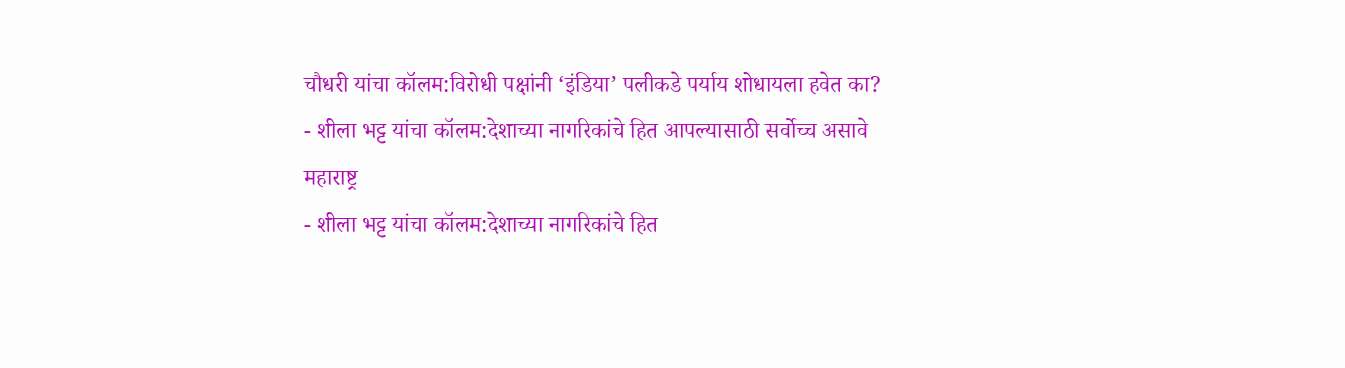चौधरी यांचा कॉलम:विरोधी पक्षांनी ‘इंडिया’ पलीकडे पर्याय शोधायला हवेत का?
- शीला भट्ट यांचा कॉलम:देशाच्या नागरिकांचे हित आपल्यासाठी सर्वोच्च असावे
महाराष्ट्र
- शीला भट्ट यांचा कॉलम:देशाच्या नागरिकांचे हित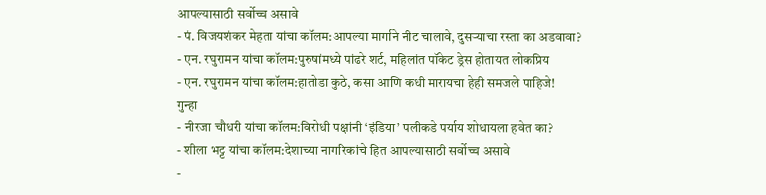आपल्यासाठी सर्वोच्च असावे
- पं. विजयशंकर मेहता यांचा कॉलम:आपल्या मार्गाने नीट चालावे, दुसऱ्याचा रस्ता का अडवावा?
- एन. रघुरामन यांचा कॉलम:पुरुषांमध्ये पांढरे शर्ट, महिलांत पॉकेट ड्रेस होतायत लोकप्रिय
- एन. रघुरामन यांचा कॉलम:हातोडा कुठे, कसा आणि कधी मारायचा हेही समजले पाहिजे!
गुन्हा
- नीरजा चौधरी यांचा कॉलम:विरोधी पक्षांनी ‘इंडिया’ पलीकडे पर्याय शोधायला हवेत का?
- शीला भट्ट यांचा कॉलम:देशाच्या नागरिकांचे हित आपल्यासाठी सर्वोच्च असावे
-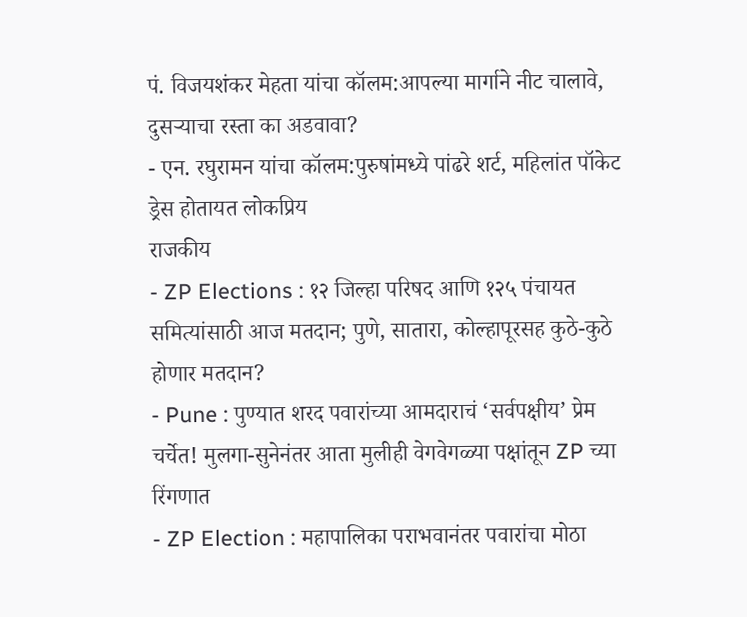पं. विजयशंकर मेहता यांचा कॉलम:आपल्या मार्गाने नीट चालावे, दुसऱ्याचा रस्ता का अडवावा?
- एन. रघुरामन यांचा कॉलम:पुरुषांमध्ये पांढरे शर्ट, महिलांत पॉकेट ड्रेस होतायत लोकप्रिय
राजकीय
- ZP Elections : १२ जिल्हा परिषद आणि १२५ पंचायत समित्यांसाठी आज मतदान; पुणे, सातारा, कोल्हापूरसह कुठे-कुठे होणार मतदान?
- Pune : पुण्यात शरद पवारांच्या आमदाराचं ‘सर्वपक्षीय’ प्रेम चर्चेत! मुलगा-सुनेनंतर आता मुलीही वेगवेगळ्या पक्षांतून ZP च्या रिंगणात
- ZP Election : महापालिका पराभवानंतर पवारांचा मोठा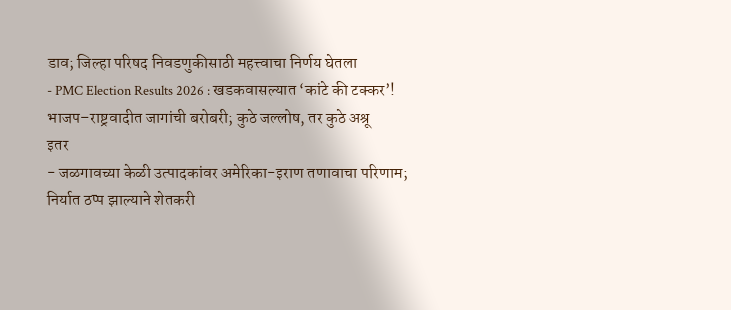डाव; जिल्हा परिषद निवडणुकीसाठी महत्त्वाचा निर्णय घेतला
- PMC Election Results 2026 : खडकवासल्यात ‘कांटे की टक्कर’! भाजप–राष्ट्रवादीत जागांची बरोबरी; कुठे जल्लोष, तर कुठे अश्रू
इतर
- जळगावच्या केळी उत्पादकांवर अमेरिका-इराण तणावाचा परिणाम; निर्यात ठप्प झाल्याने शेतकरी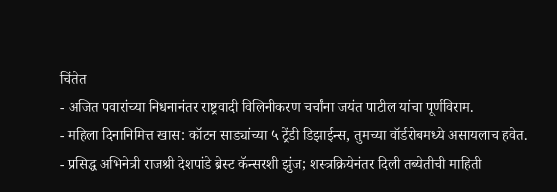चिंतेत
- अजित पवारांच्या निधनानंतर राष्ट्रवादी विलिनीकरण चर्चांना जयंत पाटील यांचा पूर्णविराम.
- महिला दिनानिमित्त खास: कॉटन साड्यांच्या ५ ट्रेंडी डिझाईन्स, तुमच्या वॉर्डरोबमध्ये असायलाच हवेत.
- प्रसिद्ध अभिनेत्री राजश्री देशपांडे ब्रेस्ट कॅन्सरशी झुंज; शस्त्रक्रियेनंतर दिली तब्येतीची माहिती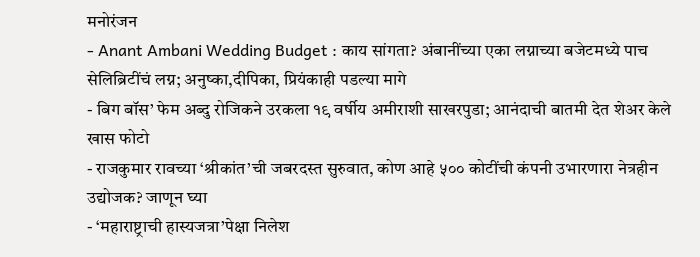मनोरंजन
- Anant Ambani Wedding Budget : काय सांगता? अंबानींच्या एका लग्नाच्या बजेटमध्ये पाच सेलिब्रिटींचं लग्न; अनुष्का,दीपिका, प्रियंकाही पडल्या मागे
- बिग बॉस’ फेम अब्दु रोजिकने उरकला १९ वर्षीय अमीराशी साखरपुडा; आनंदाची बातमी देत शेअर केले खास फोटो
- राजकुमार रावच्या ‘श्रीकांत’ची जबरदस्त सुरुवात, कोण आहे ५०० कोटींची कंपनी उभारणारा नेत्रहीन उद्योजक? जाणून घ्या
- ‘महाराष्ट्राची हास्यजत्रा’पेक्षा निलेश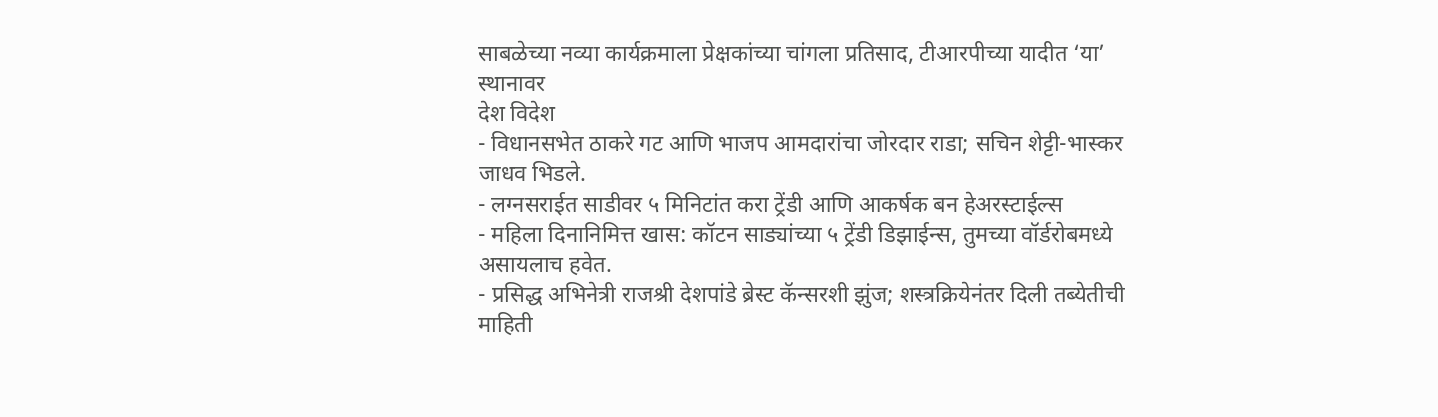साबळेच्या नव्या कार्यक्रमाला प्रेक्षकांच्या चांगला प्रतिसाद, टीआरपीच्या यादीत ‘या’ स्थानावर
देश विदेश
- विधानसभेत ठाकरे गट आणि भाजप आमदारांचा जोरदार राडा; सचिन शेट्टी-भास्कर जाधव भिडले.
- लग्नसराईत साडीवर ५ मिनिटांत करा ट्रेंडी आणि आकर्षक बन हेअरस्टाईल्स
- महिला दिनानिमित्त खास: कॉटन साड्यांच्या ५ ट्रेंडी डिझाईन्स, तुमच्या वॉर्डरोबमध्ये असायलाच हवेत.
- प्रसिद्ध अभिनेत्री राजश्री देशपांडे ब्रेस्ट कॅन्सरशी झुंज; शस्त्रक्रियेनंतर दिली तब्येतीची माहिती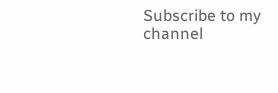Subscribe to my channel